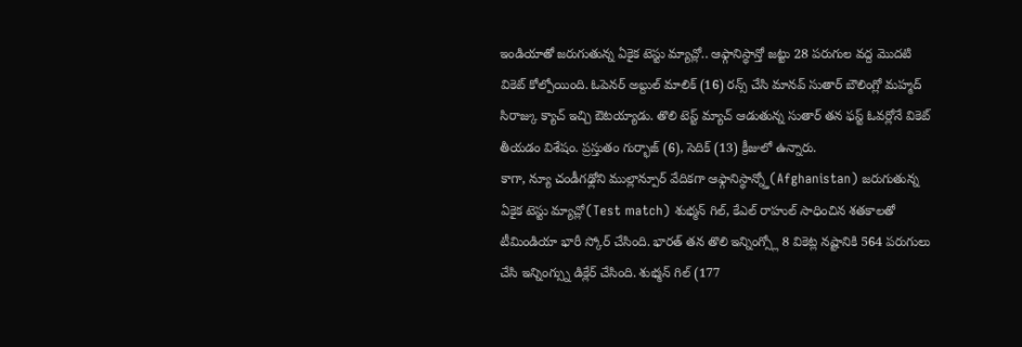ఇండియాతో జరుగుతున్న ఏకైక టెస్టు మ్యాచ్లో.. ఆఫ్గానిస్థాన్తో జట్టు 28 పరుగుల వద్ద మొదటి వికెట్ కోల్పోయింది. ఓపెనర్ అబ్దుల్ మాలిక్ (16) రన్స్ చేసి మానవ్ సుతార్ బౌలింగ్లో మహ్మద్ సిరాజ్కు క్యాచ్ ఇచ్చి ఔటయ్యాడు. తొలి టెస్ట్ మ్యాచ్ ఆడుతున్న సుతార్ తన ఫస్ట్ ఓవర్లోనే వికెట్ తీయడం విశేషం. ప్రస్తుతం గుర్భాజ్ (6), సెదిక్ (13) క్రీజులో ఉన్నారు.
కాగా, న్యూ చండీగఢ్లోని ముల్లాన్పూర్ వేదికగా ఆఫ్గానిస్థాన్న్తో(Afghanistan) జరుగుతున్న ఏకైక టెస్టు మ్యాచ్లో(Test match) శుభ్మన్ గిల్, కేఎల్ రాహుల్ సాధించిన శతకాలతో టీమిండియా భారీ స్కోర్ చేసింది. భారత్ తన తొలి ఇన్నింగ్స్లో 8 వికెట్ల నష్టానికి 564 పరుగులు చేసి ఇన్నింగ్స్ను డిక్లేర్ చేసింది. శుభ్మన్ గిల్ (177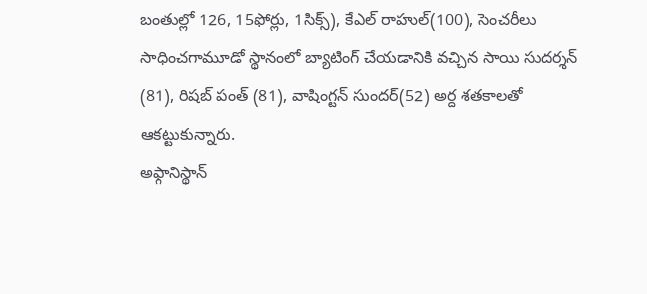బంతుల్లో 126, 15ఫోర్లు, 1సిక్స్), కేఎల్ రాహుల్(100), సెంచరీలు సాధించగామూడో స్థానంలో బ్యాటింగ్ చేయడానికి వచ్చిన సాయి సుదర్శన్ (81), రిషబ్ పంత్ (81), వాషింగ్టన్ సుందర్(52) అర్ద శతకాలతో ఆకట్టుకున్నారు.
అఫ్గానిస్థాన్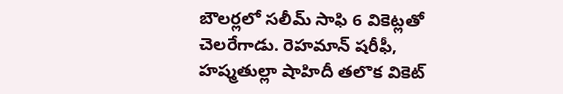బౌలర్లలో సలీమ్ సాఫి 6 వికెట్లతో చెలరేగాడు. రెహమాన్ షరీఫీ, హష్మతుల్లా షాహిదీ తలొక వికెట్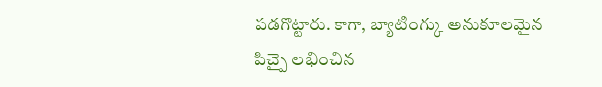పడగొట్టారు. కాగా, బ్యాటింగ్కు అనుకూలమైన పిచ్పై లభించిన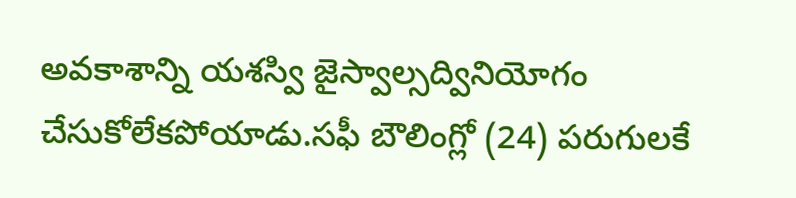అవకాశాన్ని యశస్వి జైస్వాల్సద్వినియోగం చేసుకోలేకపోయాడు.సఫీ బౌలింగ్లో (24) పరుగులకే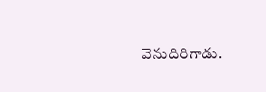వెనుదిరిగాడు.